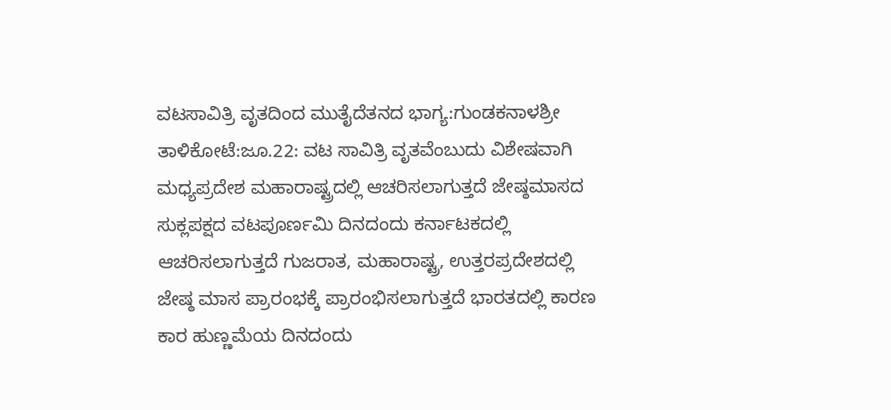ವಟಸಾವಿತ್ರಿ ವೃತದಿಂದ ಮುತೈದೆತನದ ಭಾಗ್ಯ:ಗುಂಡಕನಾಳಶ್ರೀ
ತಾಳಿಕೋಟೆ:ಜೂ.22: ವಟ ಸಾವಿತ್ರಿ ವೃತವೆಂಬುದು ವಿಶೇಷವಾಗಿ ಮಧ್ಯಪ್ರದೇಶ ಮಹಾರಾಷ್ಟ್ರದಲ್ಲಿ ಆಚರಿಸಲಾಗುತ್ತದೆ ಜೇಷ್ಠಮಾಸದ ಸುಕ್ಲಪಕ್ಷದ ವಟಪೂರ್ಣಮಿ ದಿನದಂದು ಕರ್ನಾಟಕದಲ್ಲಿ ಆಚರಿಸಲಾಗುತ್ತದೆ ಗುಜರಾತ, ಮಹಾರಾಷ್ಟ್ರ, ಉತ್ತರಪ್ರದೇಶದಲ್ಲಿ ಜೇಷ್ಠ ಮಾಸ ಪ್ರಾರಂಭಕ್ಕೆ ಪ್ರಾರಂಭಿಸಲಾಗುತ್ತದೆ ಭಾರತದಲ್ಲಿ ಕಾರಣ ಕಾರ ಹುಣ್ಣಮೆಯ ದಿನದಂದು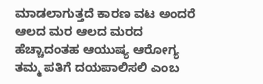ಮಾಡಲಾಗುತ್ತದೆ ಕಾರಣ ವಟ ಅಂದರೆ ಆಲದ ಮರ ಆಲದ ಮರದ ಹೆಚ್ಚಾದಂತಹ ಆಯುಷ್ಯ ಆರೋಗ್ಯ ತಮ್ಮ ಪತಿಗೆ ದಯಪಾಲಿಸಲಿ ಎಂಬ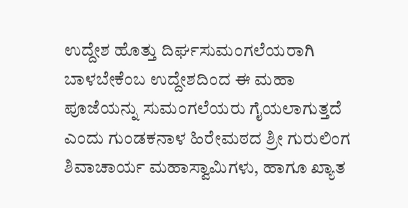ಉದ್ದೇಶ ಹೊತ್ತು ದಿರ್ಘಸುಮಂಗಲೆಯರಾಗಿ ಬಾಳಬೇಕೆಂಬ ಉದ್ದೇಶದಿಂದ ಈ ಮಹಾ ಪೂಜೆಯನ್ನು ಸುಮಂಗಲೆಯರು ಗೈಯಲಾಗುತ್ತದೆ ಎಂದು ಗುಂಡಕನಾಳ ಹಿರೇಮಠದ ಶ್ರೀ ಗುರುಲಿಂಗ ಶಿವಾಚಾರ್ಯ ಮಹಾಸ್ವಾಮಿಗಳು, ಹಾಗೂ ಖ್ಯಾತ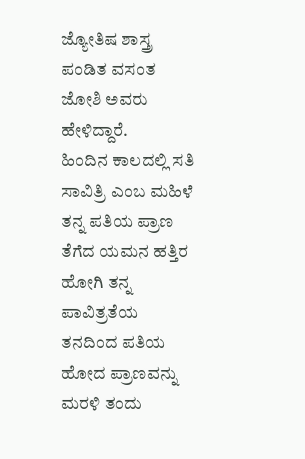ಜ್ಯೋತಿಷ ಶಾಸ್ತ್ರ ಪಂಡಿತ ವಸಂತ ಜೋಶಿ ಅವರು ಹೇಳಿದ್ದಾರೆ.
ಹಿಂದಿನ ಕಾಲದಲ್ಲಿ ಸತಿ ಸಾವಿತ್ರಿ ಎಂಬ ಮಹಿಳೆ ತನ್ನ ಪತಿಯ ಪ್ರಾಣ ತೆಗೆದ ಯಮನ ಹತ್ತಿರ ಹೋಗಿ ತನ್ನ ಪಾವಿತ್ರತೆಯ ತನದಿಂದ ಪತಿಯ ಹೋದ ಪ್ರಾಣವನ್ನು ಮರಳಿ ತಂದು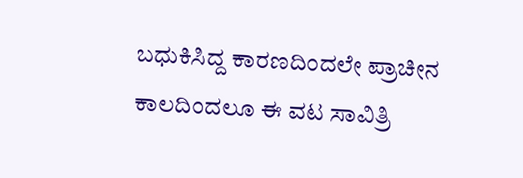ಬಧುಕಿಸಿದ್ದ ಕಾರಣದಿಂದಲೇ ಪ್ರಾಚೀನ ಕಾಲದಿಂದಲೂ ಈ ವಟ ಸಾವಿತ್ರಿ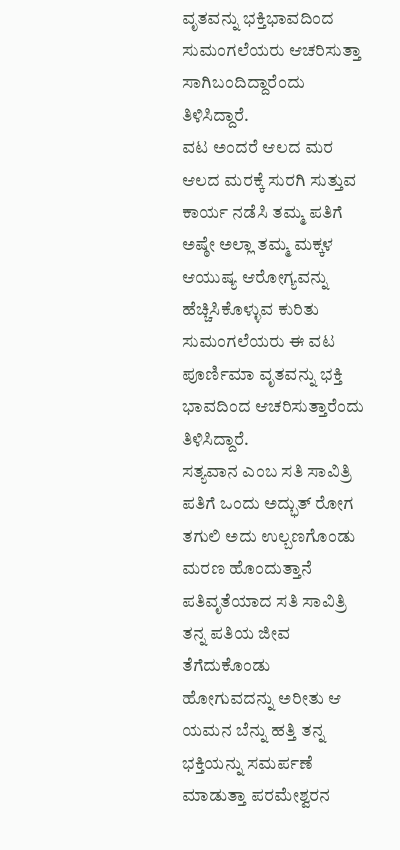ವೃತವನ್ನು ಭಕ್ತಿಭಾವದಿಂದ ಸುಮಂಗಲೆಯರು ಆಚರಿಸುತ್ತಾ ಸಾಗಿಬಂದಿದ್ದಾರೆಂದು ತಿಳಿಸಿದ್ದಾರೆ.
ವಟ ಅಂದರೆ ಆಲದ ಮರ ಆಲದ ಮರಕ್ಕೆ ಸುರಗಿ ಸುತ್ತುವ ಕಾರ್ಯ ನಡೆಸಿ ತಮ್ಮ ಪತಿಗೆ ಅಷ್ಠೇ ಅಲ್ಲಾ ತಮ್ಮ ಮಕ್ಕಳ ಆಯುಷ್ಯ ಆರೋಗ್ಯವನ್ನು ಹೆಚ್ಚಿಸಿಕೊಳ್ಳುವ ಕುರಿತು ಸುಮಂಗಲೆಯರು ಈ ವಟ ಪೂರ್ಣಿಮಾ ವೃತವನ್ನು ಭಕ್ತಿ ಭಾವದಿಂದ ಆಚರಿಸುತ್ತಾರೆಂದು ತಿಳಿಸಿದ್ದಾರೆ.
ಸತ್ಯವಾನ ಎಂಬ ಸತಿ ಸಾವಿತ್ರಿ ಪತಿಗೆ ಒಂದು ಅದ್ಭುತ್ ರೋಗ ತಗುಲಿ ಅದು ಉಲ್ಬಣಗೊಂಡು ಮರಣ ಹೊಂದುತ್ತಾನೆ ಪತಿವೃತೆಯಾದ ಸತಿ ಸಾವಿತ್ರಿ ತನ್ನ ಪತಿಯ ಜೀವ ತೆಗೆದುಕೊಂಡು ಹೋಗುವದನ್ನು ಅರೀತು ಆ ಯಮನ ಬೆನ್ನು ಹತ್ತಿ ತನ್ನ ಭಕ್ತಿಯನ್ನು ಸಮರ್ಪಣೆ ಮಾಡುತ್ತಾ ಪರಮೇಶ್ವರನ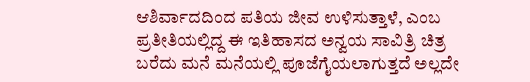ಆಶಿರ್ವಾದದಿಂದ ಪತಿಯ ಜೀವ ಉಳಿಸುತ್ತಾಳೆ, ಎಂಬ ಪ್ರತೀತಿಯಲ್ಲಿದ್ದ ಈ ಇತಿಹಾಸದ ಅನ್ವಯ ಸಾವಿತ್ರಿ ಚಿತ್ರ ಬರೆದು ಮನೆ ಮನೆಯಲ್ಲಿ ಪೂಜೆಗೈಯಲಾಗುತ್ತದೆ ಅಲ್ಲದೇ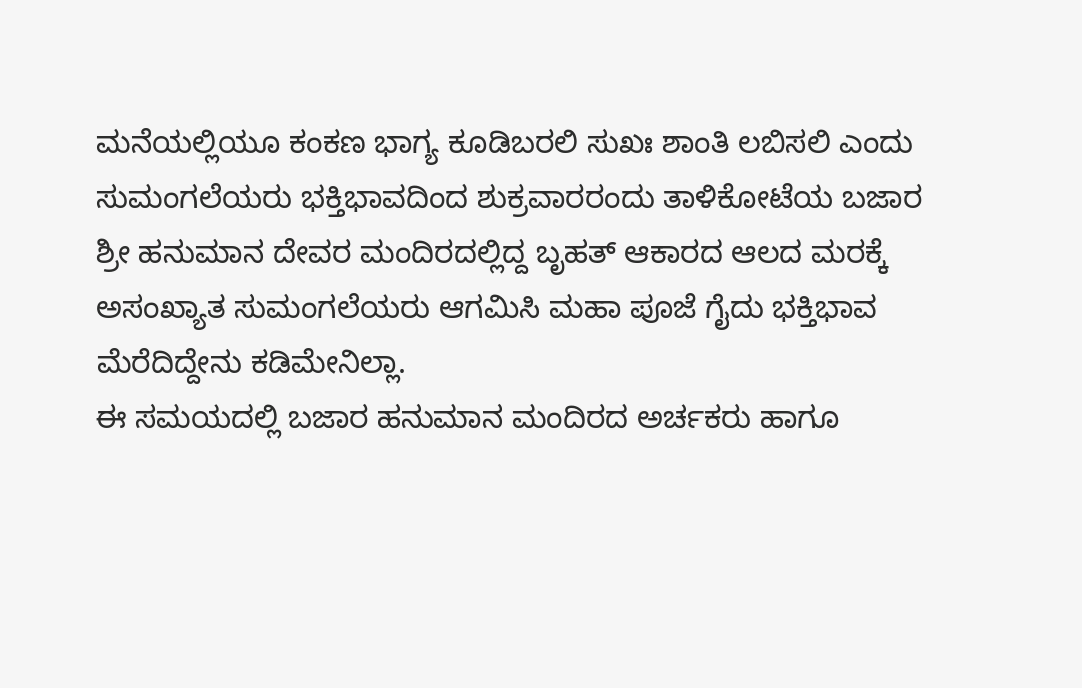ಮನೆಯಲ್ಲಿಯೂ ಕಂಕಣ ಭಾಗ್ಯ ಕೂಡಿಬರಲಿ ಸುಖಃ ಶಾಂತಿ ಲಬಿಸಲಿ ಎಂದು ಸುಮಂಗಲೆಯರು ಭಕ್ತಿಭಾವದಿಂದ ಶುಕ್ರವಾರರಂದು ತಾಳಿಕೋಟೆಯ ಬಜಾರ ಶ್ರೀ ಹನುಮಾನ ದೇವರ ಮಂದಿರದಲ್ಲಿದ್ದ ಬೃಹತ್ ಆಕಾರದ ಆಲದ ಮರಕ್ಕೆ ಅಸಂಖ್ಯಾತ ಸುಮಂಗಲೆಯರು ಆಗಮಿಸಿ ಮಹಾ ಪೂಜೆ ಗೈದು ಭಕ್ತಿಭಾವ ಮೆರೆದಿದ್ದೇನು ಕಡಿಮೇನಿಲ್ಲಾ.
ಈ ಸಮಯದಲ್ಲಿ ಬಜಾರ ಹನುಮಾನ ಮಂದಿರದ ಅರ್ಚಕರು ಹಾಗೂ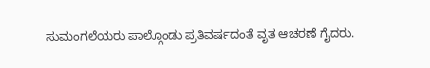ಸುಮಂಗಲೆಯರು ಪಾಲ್ಗೊಂಡು ಪ್ರತಿವರ್ಷದಂತೆ ವೃತ ಆಚರಣೆ ಗೈದರು.